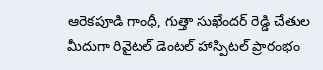ఆరెకపూడి గాంధీ, గుత్తా సుఖేందర్ రెడ్డి చేతుల మీదుగా రివైటల్ డెంటల్ హాస్పిటల్ ప్రారంభం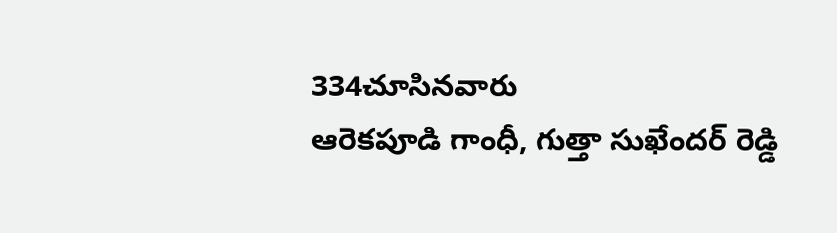334చూసినవారు
ఆరెకపూడి గాంధీ, గుత్తా సుఖేందర్ రెడ్డి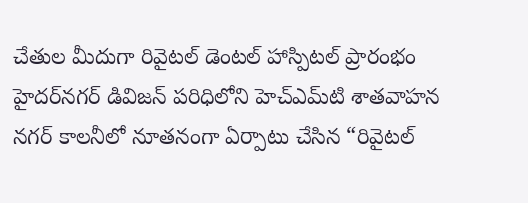చేతుల మీదుగా రివైటల్ డెంటల్ హాస్పిటల్ ప్రారంభం
హైదర్‌నగర్ డివిజన్ పరిధిలోని హెచ్‌ఎమ్‌టి శాతవాహన నగర్ కాలనీలో నూతనంగా ఏర్పాటు చేసిన “రివైటల్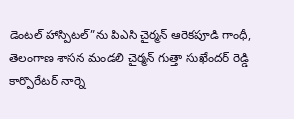డెంటల్ హాస్పిటల్”ను పిఎసి చైర్మన్ ఆరెకపూడి గాంధీ, తెలంగాణ శాసన మండలి చైర్మన్ గుత్తా సుఖేందర్ రెడ్డి కార్పొరేటర్ నార్నె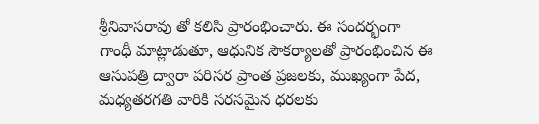శ్రీనివాసరావు తో కలిసి ప్రారంభించారు. ఈ సందర్భంగా గాంధీ మాట్లాడుతూ, ఆధునిక సౌకర్యాలతో ప్రారంభించిన ఈ ఆసుపత్రి ద్వారా పరిసర ప్రాంత ప్రజలకు, ముఖ్యంగా పేద, మధ్యతరగతి వారికి సరసమైన ధరలకు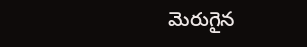మెరుగైన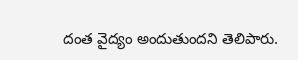దంత వైద్యం అందుతుందని తెలిపారు.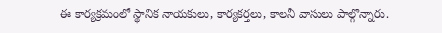ఈ కార్యక్రమంలో స్థానిక నాయకులు, కార్యకర్తలు, కాలనీ వాసులు పాల్గొన్నారు.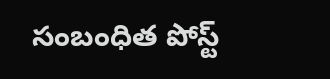సంబంధిత పోస్ట్